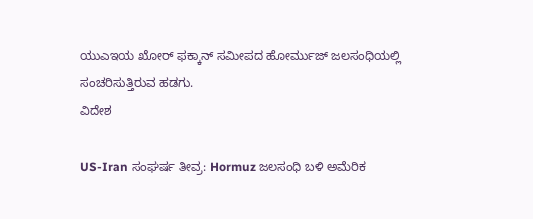ಯುಎಇಯ ಖೋರ್ ಫಕ್ಕಾನ್ ಸಮೀಪದ ಹೋರ್ಮುಜ್ ಜಲಸಂಧಿಯಲ್ಲಿ ಸಂಚರಿಸುತ್ತಿರುವ ಹಡಗು.
ವಿದೇಶ

US-Iran ಸಂಘರ್ಷ ತೀವ್ರ: Hormuz ಜಲಸಂಧಿ ಬಳಿ ಅಮೆರಿಕ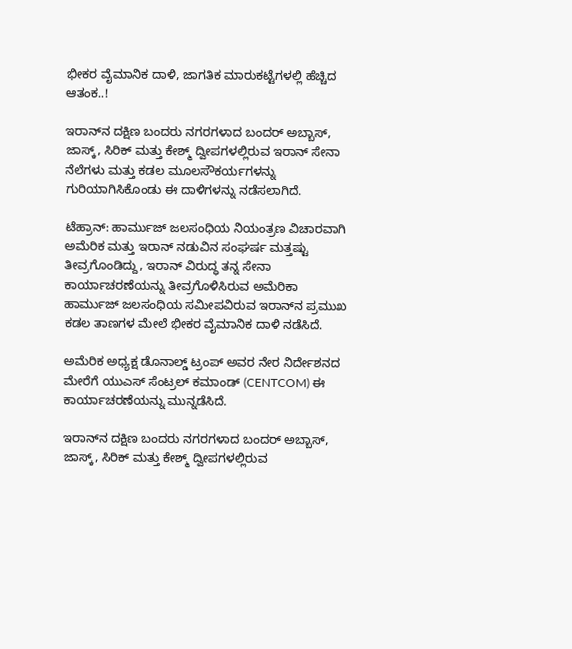ಭೀಕರ ವೈಮಾನಿಕ ದಾಳಿ, ಜಾಗತಿಕ ಮಾರುಕಟ್ಟೆಗಳಲ್ಲಿ ಹೆಚ್ಚಿದ ಆತಂಕ..!

ಇರಾನ್‌ನ ದಕ್ಷಿಣ ಬಂದರು ನಗರಗಳಾದ ಬಂದರ್ ಅಬ್ಬಾಸ್, ಜಾಸ್ಕ್, ಸಿರಿಕ್ ಮತ್ತು ಕೇಶ್ಮ್ ದ್ವೀಪಗಳಲ್ಲಿರುವ ಇರಾನ್ ಸೇನಾ ನೆಲೆಗಳು ಮತ್ತು ಕಡಲ ಮೂಲಸೌಕರ್ಯಗಳನ್ನು ಗುರಿಯಾಗಿಸಿಕೊಂಡು ಈ ದಾಳಿಗಳನ್ನು ನಡೆಸಲಾಗಿದೆ.

ಟೆಹ್ರಾನ್: ಹಾರ್ಮುಜ್ ಜಲಸಂಧಿಯ ನಿಯಂತ್ರಣ ವಿಚಾರವಾಗಿ ಅಮೆರಿಕ ಮತ್ತು ಇರಾನ್ ನಡುವಿನ ಸಂಘರ್ಷ ಮತ್ತಷ್ಟು ತೀವ್ರಗೊಂಡಿದ್ದು, ಇರಾನ್ ವಿರುದ್ಧ ತನ್ನ ಸೇನಾ ಕಾರ್ಯಾಚರಣೆಯನ್ನು ತೀವ್ರಗೊಳಿಸಿರುವ ಅಮೆರಿಕಾ ಹಾರ್ಮುಜ್ ಜಲಸಂಧಿಯ ಸಮೀಪವಿರುವ ಇರಾನ್‌ನ ಪ್ರಮುಖ ಕಡಲ ತಾಣಗಳ ಮೇಲೆ ಭೀಕರ ವೈಮಾನಿಕ ದಾಳಿ ನಡೆಸಿದೆ.

ಅಮೆರಿಕ ಅಧ್ಯಕ್ಷ ಡೊನಾಲ್ಡ್ ಟ್ರಂಪ್ ಅವರ ನೇರ ನಿರ್ದೇಶನದ ಮೇರೆಗೆ ಯುಎಸ್ ಸೆಂಟ್ರಲ್ ಕಮಾಂಡ್ (CENTCOM) ಈ ಕಾರ್ಯಾಚರಣೆಯನ್ನು ಮುನ್ನಡೆಸಿದೆ.

ಇರಾನ್‌ನ ದಕ್ಷಿಣ ಬಂದರು ನಗರಗಳಾದ ಬಂದರ್ ಅಬ್ಬಾಸ್, ಜಾಸ್ಕ್, ಸಿರಿಕ್ ಮತ್ತು ಕೇಶ್ಮ್ ದ್ವೀಪಗಳಲ್ಲಿರುವ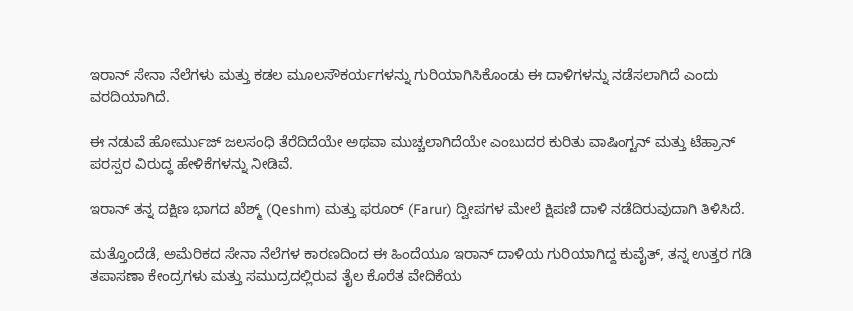ಇರಾನ್ ಸೇನಾ ನೆಲೆಗಳು ಮತ್ತು ಕಡಲ ಮೂಲಸೌಕರ್ಯಗಳನ್ನು ಗುರಿಯಾಗಿಸಿಕೊಂಡು ಈ ದಾಳಿಗಳನ್ನು ನಡೆಸಲಾಗಿದೆ ಎಂದು ವರದಿಯಾಗಿದೆ.

ಈ ನಡುವೆ ಹೋರ್ಮುಜ್ ಜಲಸಂಧಿ ತೆರೆದಿದೆಯೇ ಅಥವಾ ಮುಚ್ಚಲಾಗಿದೆಯೇ ಎಂಬುದರ ಕುರಿತು ವಾಷಿಂಗ್ಟನ್ ಮತ್ತು ಟೆಹ್ರಾನ್ ಪರಸ್ಪರ ವಿರುದ್ಧ ಹೇಳಿಕೆಗಳನ್ನು ನೀಡಿವೆ.

ಇರಾನ್ ತನ್ನ ದಕ್ಷಿಣ ಭಾಗದ ಖೆಶ್ಮ್ (Qeshm) ಮತ್ತು ಫರೂರ್ (Farur) ದ್ವೀಪಗಳ ಮೇಲೆ ಕ್ಷಿಪಣಿ ದಾಳಿ ನಡೆದಿರುವುದಾಗಿ ತಿಳಿಸಿದೆ.

ಮತ್ತೊಂದೆಡೆ, ಅಮೆರಿಕದ ಸೇನಾ ನೆಲೆಗಳ ಕಾರಣದಿಂದ ಈ ಹಿಂದೆಯೂ ಇರಾನ್ ದಾಳಿಯ ಗುರಿಯಾಗಿದ್ದ ಕುವೈತ್, ತನ್ನ ಉತ್ತರ ಗಡಿ ತಪಾಸಣಾ ಕೇಂದ್ರಗಳು ಮತ್ತು ಸಮುದ್ರದಲ್ಲಿರುವ ತೈಲ ಕೊರೆತ ವೇದಿಕೆಯ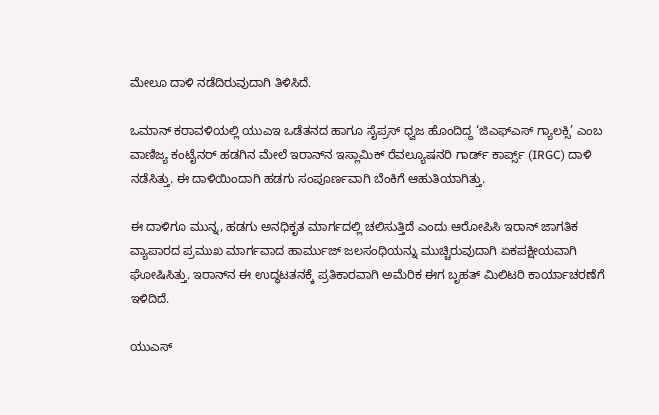ಮೇಲೂ ದಾಳಿ ನಡೆದಿರುವುದಾಗಿ ತಿಳಿಸಿದೆ.

ಒಮಾನ್ ಕರಾವಳಿಯಲ್ಲಿ ಯುಎಇ ಒಡೆತನದ ಹಾಗೂ ಸೈಪ್ರಸ್ ಧ್ವಜ ಹೊಂದಿದ್ದ ‘ಜಿಎಫ್ಎಸ್ ಗ್ಯಾಲಕ್ಸಿ’ ಎಂಬ ವಾಣಿಜ್ಯ ಕಂಟೈನರ್ ಹಡಗಿನ ಮೇಲೆ ಇರಾನ್‌ನ ಇಸ್ಲಾಮಿಕ್ ರೆವಲ್ಯೂಷನರಿ ಗಾರ್ಡ್ ಕಾರ್ಪ್ಸ್ (IRGC) ದಾಳಿ ನಡೆಸಿತ್ತು. ಈ ದಾಳಿಯಿಂದಾಗಿ ಹಡಗು ಸಂಪೂರ್ಣವಾಗಿ ಬೆಂಕಿಗೆ ಆಹುತಿಯಾಗಿತ್ತು.

ಈ ದಾಳಿಗೂ ಮುನ್ನ, ಹಡಗು ಅನಧಿಕೃತ ಮಾರ್ಗದಲ್ಲಿ ಚಲಿಸುತ್ತಿದೆ ಎಂದು ಆರೋಪಿಸಿ ಇರಾನ್ ಜಾಗತಿಕ ವ್ಯಾಪಾರದ ಪ್ರಮುಖ ಮಾರ್ಗವಾದ ಹಾರ್ಮುಜ್ ಜಲಸಂಧಿಯನ್ನು ಮುಚ್ಚಿರುವುದಾಗಿ ಏಕಪಕ್ಷೀಯವಾಗಿ ಘೋಷಿಸಿತ್ತು. ಇರಾನ್‌ನ ಈ ಉದ್ಧಟತನಕ್ಕೆ ಪ್ರತಿಕಾರವಾಗಿ ಅಮೆರಿಕ ಈಗ ಬೃಹತ್ ಮಿಲಿಟರಿ ಕಾರ್ಯಾಚರಣೆಗೆ ಇಳಿದಿದೆ.

ಯುಎಸ್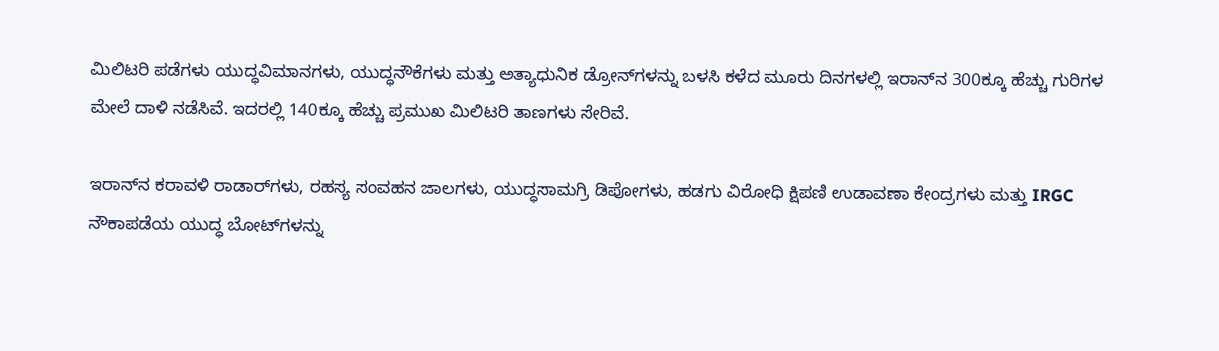ಮಿಲಿಟರಿ ಪಡೆಗಳು ಯುದ್ಧವಿಮಾನಗಳು, ಯುದ್ಧನೌಕೆಗಳು ಮತ್ತು ಅತ್ಯಾಧುನಿಕ ಡ್ರೋನ್‌ಗಳನ್ನು ಬಳಸಿ ಕಳೆದ ಮೂರು ದಿನಗಳಲ್ಲಿ ಇರಾನ್‌ನ 300ಕ್ಕೂ ಹೆಚ್ಚು ಗುರಿಗಳ ಮೇಲೆ ದಾಳಿ ನಡೆಸಿವೆ. ಇದರಲ್ಲಿ 140ಕ್ಕೂ ಹೆಚ್ಚು ಪ್ರಮುಖ ಮಿಲಿಟರಿ ತಾಣಗಳು ಸೇರಿವೆ.

ಇರಾನ್‌ನ ಕರಾವಳಿ ರಾಡಾರ್‌ಗಳು, ರಹಸ್ಯ ಸಂವಹನ ಜಾಲಗಳು, ಯುದ್ಧಸಾಮಗ್ರಿ ಡಿಪೋಗಳು, ಹಡಗು ವಿರೋಧಿ ಕ್ಷಿಪಣಿ ಉಡಾವಣಾ ಕೇಂದ್ರಗಳು ಮತ್ತು IRGC ನೌಕಾಪಡೆಯ ಯುದ್ಧ ಬೋಟ್‌ಗಳನ್ನು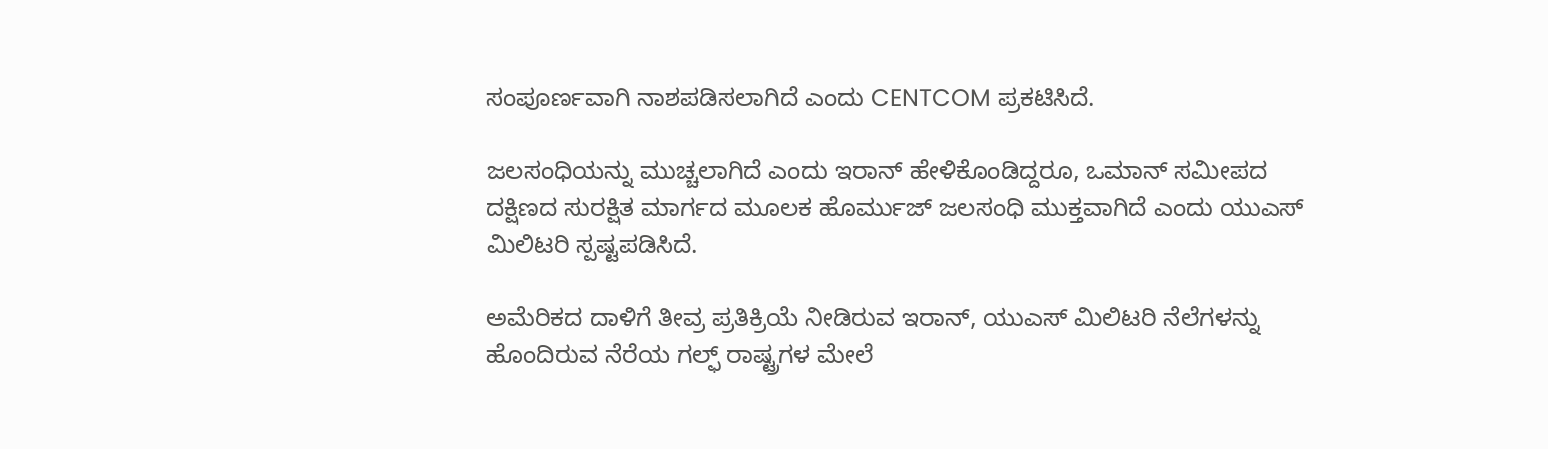ಸಂಪೂರ್ಣವಾಗಿ ನಾಶಪಡಿಸಲಾಗಿದೆ ಎಂದು CENTCOM ಪ್ರಕಟಿಸಿದೆ.

ಜಲಸಂಧಿಯನ್ನು ಮುಚ್ಚಲಾಗಿದೆ ಎಂದು ಇರಾನ್ ಹೇಳಿಕೊಂಡಿದ್ದರೂ, ಒಮಾನ್ ಸಮೀಪದ ದಕ್ಷಿಣದ ಸುರಕ್ಷಿತ ಮಾರ್ಗದ ಮೂಲಕ ಹೊರ್ಮುಜ್ ಜಲಸಂಧಿ ಮುಕ್ತವಾಗಿದೆ ಎಂದು ಯುಎಸ್ ಮಿಲಿಟರಿ ಸ್ಪಷ್ಟಪಡಿಸಿದೆ.

ಅಮೆರಿಕದ ದಾಳಿಗೆ ತೀವ್ರ ಪ್ರತಿಕ್ರಿಯೆ ನೀಡಿರುವ ಇರಾನ್, ಯುಎಸ್ ಮಿಲಿಟರಿ ನೆಲೆಗಳನ್ನು ಹೊಂದಿರುವ ನೆರೆಯ ಗಲ್ಫ್ ರಾಷ್ಟ್ರಗಳ ಮೇಲೆ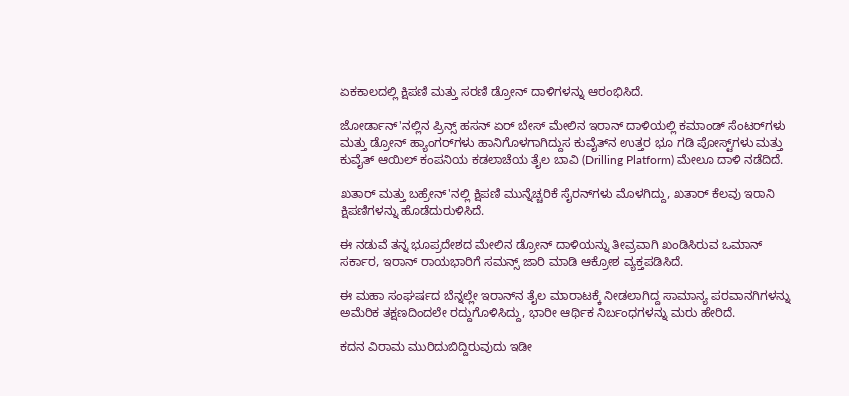ಏಕಕಾಲದಲ್ಲಿ ಕ್ಷಿಪಣಿ ಮತ್ತು ಸರಣಿ ಡ್ರೋನ್ ದಾಳಿಗಳನ್ನು ಆರಂಭಿಸಿದೆ.

ಜೋರ್ಡಾನ್'ನಲ್ಲಿನ ಪ್ರಿನ್ಸ್ ಹಸನ್ ಏರ್ ಬೇಸ್ ಮೇಲಿನ ಇರಾನ್ ದಾಳಿಯಲ್ಲಿ ಕಮಾಂಡ್ ಸೆಂಟರ್‌ಗಳು ಮತ್ತು ಡ್ರೋನ್ ಹ್ಯಾಂಗರ್‌ಗಳು ಹಾನಿಗೊಳಗಾಗಿದ್ದುಸ ಕುವೈತ್‌ನ ಉತ್ತರ ಭೂ ಗಡಿ ಪೋಸ್ಟ್‌ಗಳು ಮತ್ತು ಕುವೈತ್ ಆಯಿಲ್ ಕಂಪನಿಯ ಕಡಲಾಚೆಯ ತೈಲ ಬಾವಿ (Drilling Platform) ಮೇಲೂ ದಾಳಿ ನಡೆದಿದೆ.

ಖತಾರ್ ಮತ್ತು ಬಹ್ರೇನ್'ನಲ್ಲಿ ಕ್ಷಿಪಣಿ ಮುನ್ನೆಚ್ಚರಿಕೆ ಸೈರನ್‌ಗಳು ಮೊಳಗಿದ್ದು, ಖತಾರ್ ಕೆಲವು ಇರಾನಿ ಕ್ಷಿಪಣಿಗಳನ್ನು ಹೊಡೆದುರುಳಿಸಿದೆ.

ಈ ನಡುವೆ ತನ್ನ ಭೂಪ್ರದೇಶದ ಮೇಲಿನ ಡ್ರೋನ್ ದಾಳಿಯನ್ನು ತೀವ್ರವಾಗಿ ಖಂಡಿಸಿರುವ ಒಮಾನ್ ಸರ್ಕಾರ, ಇರಾನ್ ರಾಯಭಾರಿಗೆ ಸಮನ್ಸ್ ಜಾರಿ ಮಾಡಿ ಆಕ್ರೋಶ ವ್ಯಕ್ತಪಡಿಸಿದೆ.

ಈ ಮಹಾ ಸಂಘರ್ಷದ ಬೆನ್ನಲ್ಲೇ ಇರಾನ್‌ನ ತೈಲ ಮಾರಾಟಕ್ಕೆ ನೀಡಲಾಗಿದ್ದ ಸಾಮಾನ್ಯ ಪರವಾನಗಿಗಳನ್ನು ಅಮೆರಿಕ ತಕ್ಷಣದಿಂದಲೇ ರದ್ದುಗೊಳಿಸಿದ್ದು, ಭಾರೀ ಆರ್ಥಿಕ ನಿರ್ಬಂಧಗಳನ್ನು ಮರು ಹೇರಿದೆ.

ಕದನ ವಿರಾಮ ಮುರಿದುಬಿದ್ದಿರುವುದು ಇಡೀ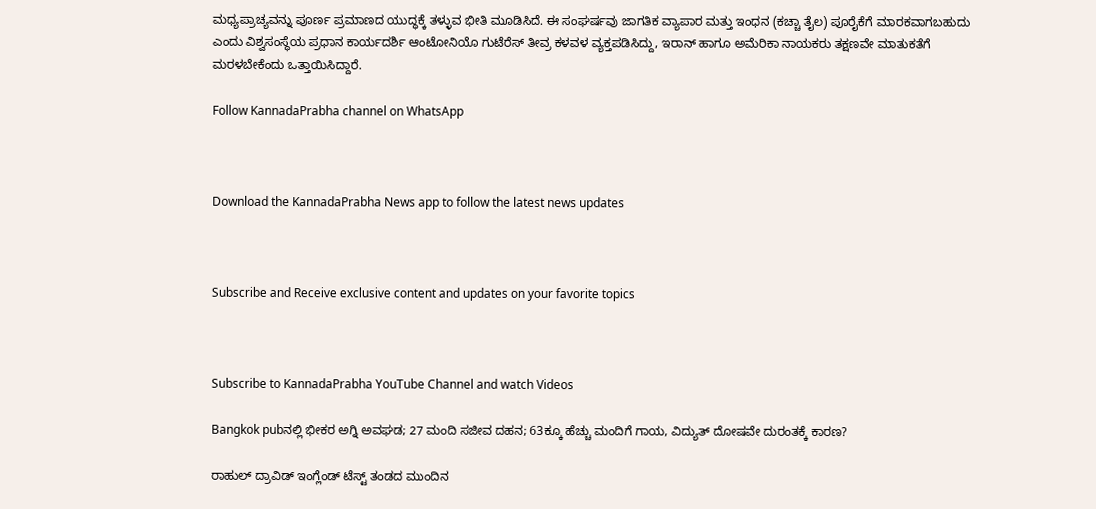ಮಧ್ಯಪ್ರಾಚ್ಯವನ್ನು ಪೂರ್ಣ ಪ್ರಮಾಣದ ಯುದ್ಧಕ್ಕೆ ತಳ್ಳುವ ಭೀತಿ ಮೂಡಿಸಿದೆ. ಈ ಸಂಘರ್ಷವು ಜಾಗತಿಕ ವ್ಯಾಪಾರ ಮತ್ತು ಇಂಧನ (ಕಚ್ಚಾ ತೈಲ) ಪೂರೈಕೆಗೆ ಮಾರಕವಾಗಬಹುದು ಎಂದು ವಿಶ್ವಸಂಸ್ಥೆಯ ಪ್ರಧಾನ ಕಾರ್ಯದರ್ಶಿ ಆಂಟೋನಿಯೊ ಗುಟೆರೆಸ್ ತೀವ್ರ ಕಳವಳ ವ್ಯಕ್ತಪಡಿಸಿದ್ದು, ಇರಾನ್ ಹಾಗೂ ಅಮೆರಿಕಾ ನಾಯಕರು ತಕ್ಷಣವೇ ಮಾತುಕತೆಗೆ ಮರಳಬೇಕೆಂದು ಒತ್ತಾಯಿಸಿದ್ದಾರೆ.

Follow KannadaPrabha channel on WhatsApp



Download the KannadaPrabha News app to follow the latest news updates



Subscribe and Receive exclusive content and updates on your favorite topics



Subscribe to KannadaPrabha YouTube Channel and watch Videos

Bangkok pubನಲ್ಲಿ ಭೀಕರ ಅಗ್ನಿ ಅವಘಡ; 27 ಮಂದಿ ಸಜೀವ ದಹನ; 63ಕ್ಕೂ ಹೆಚ್ಚು ಮಂದಿಗೆ ಗಾಯ, ವಿದ್ಯುತ್ ದೋಷವೇ ದುರಂತಕ್ಕೆ ಕಾರಣ?

ರಾಹುಲ್ ದ್ರಾವಿಡ್ ಇಂಗ್ಲೆಂಡ್ ಟೆಸ್ಟ್ ತಂಡದ ಮುಂದಿನ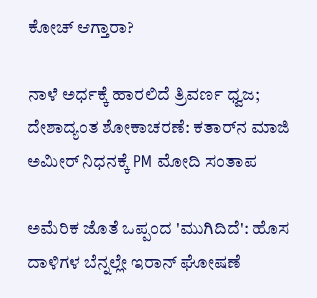ಕೋಚ್ ಆಗ್ತಾರಾ?

ನಾಳೆ ಅರ್ಧಕ್ಕೆ ಹಾರಲಿದೆ ತ್ರಿವರ್ಣ ಧ್ವಜ; ದೇಶಾದ್ಯಂತ ಶೋಕಾಚರಣೆ: ಕತಾರ್‌ನ ಮಾಜಿ ಅಮೀರ್ ನಿಧನಕ್ಕೆ PM ಮೋದಿ ಸಂತಾಪ

ಅಮೆರಿಕ ಜೊತೆ ಒಪ್ಪಂದ 'ಮುಗಿದಿದೆ': ಹೊಸ ದಾಳಿಗಳ ಬೆನ್ನಲ್ಲೇ ಇರಾನ್ ಘೋಷಣೆ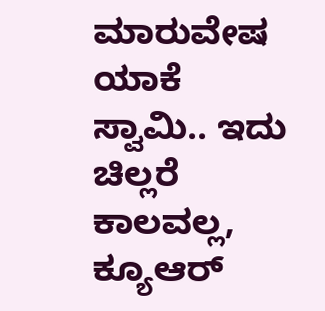ಮಾರುವೇಷ ಯಾಕೆ ಸ್ವಾಮಿ.. ಇದು ಚಿಲ್ಲರೆ ಕಾಲವಲ್ಲ, ಕ್ಯೂಆರ್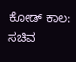ಕೋಡ್ ಕಾಲ: ಸಚಿವ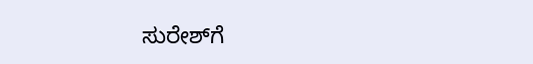ಸುರೇಶ್‌ಗೆ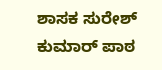ಶಾಸಕ ಸುರೇಶ್ ಕುಮಾರ್ ಪಾಠ